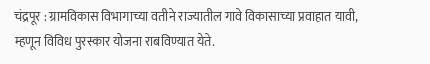चंद्रपूर : ग्रामविकास विभागाच्या वतीने राज्यातील गावे विकासाच्या प्रवाहात यावी, म्हणून विविध पुरस्कार योजना राबविण्यात येते.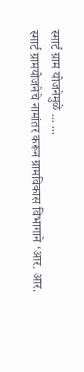स्मार्ट ग्राम योजनेमुळे ... ...
स्मार्ट ग्रामयोजनेचे नामांतर करून ग्रामविकास विभागाने ‘आर. आर.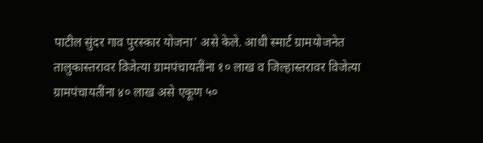पाटील सुंदर गाव पुरस्कार योजना’ असे केले. आधी स्मार्ट ग्रामयोजनेत तालुकास्तरावर विजेत्या ग्रामपंचायतींना १० लाख व जिल्हास्तरावर विजेत्या ग्रामपंचायतींना ४० लाख असे एकूण ५०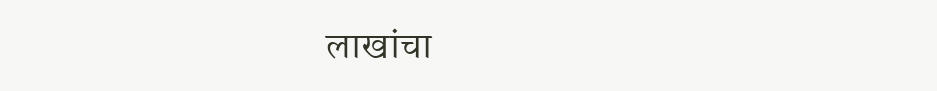लाखांचा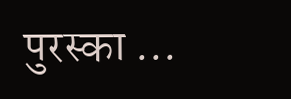पुरस्का ...